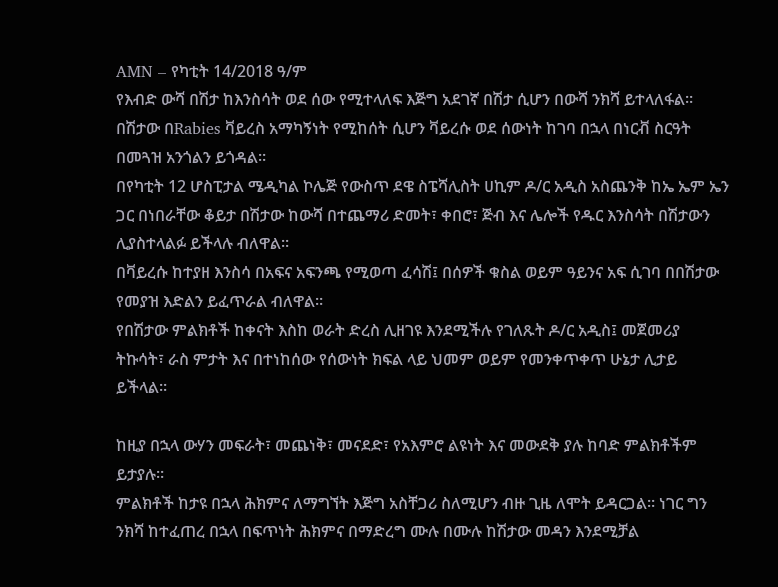AMN – የካቲት 14/2018 ዓ/ም
የእብድ ውሻ በሽታ ከእንስሳት ወደ ሰው የሚተላለፍ እጅግ አደገኛ በሽታ ሲሆን በውሻ ንክሻ ይተላለፋል።
በሽታው በRabies ቫይረስ አማካኝነት የሚከሰት ሲሆን ቫይረሱ ወደ ሰውነት ከገባ በኋላ በነርቭ ስርዓት በመጓዝ አንጎልን ይጎዳል።
በየካቲት 12 ሆስፒታል ሜዲካል ኮሌጅ የውስጥ ደዌ ስፔሻሊስት ሀኪም ዶ/ር አዲስ አስጨንቅ ከኤ ኤም ኤን ጋር በነበራቸው ቆይታ በሽታው ከውሻ በተጨማሪ ድመት፣ ቀበሮ፣ ጅብ እና ሌሎች የዱር እንስሳት በሽታውን ሊያስተላልፉ ይችላሉ ብለዋል፡፡
በቫይረሱ ከተያዘ እንስሳ በአፍና አፍንጫ የሚወጣ ፈሳሽ፤ በሰዎች ቁስል ወይም ዓይንና አፍ ሲገባ በበሽታው የመያዝ እድልን ይፈጥራል ብለዋል።
የበሽታው ምልክቶች ከቀናት እስከ ወራት ድረስ ሊዘገዩ እንደሚችሉ የገለጹት ዶ/ር አዲስ፤ መጀመሪያ ትኩሳት፣ ራስ ምታት እና በተነከሰው የሰውነት ክፍል ላይ ህመም ወይም የመንቀጥቀጥ ሁኔታ ሊታይ ይችላል።

ከዚያ በኋላ ውሃን መፍራት፣ መጨነቅ፣ መናደድ፣ የአእምሮ ልዩነት እና መውደቅ ያሉ ከባድ ምልክቶችም ይታያሉ።
ምልክቶች ከታዩ በኋላ ሕክምና ለማግኘት እጅግ አስቸጋሪ ስለሚሆን ብዙ ጊዜ ለሞት ይዳርጋል። ነገር ግን ንክሻ ከተፈጠረ በኋላ በፍጥነት ሕክምና በማድረግ ሙሉ በሙሉ ከሽታው መዳን እንደሚቻል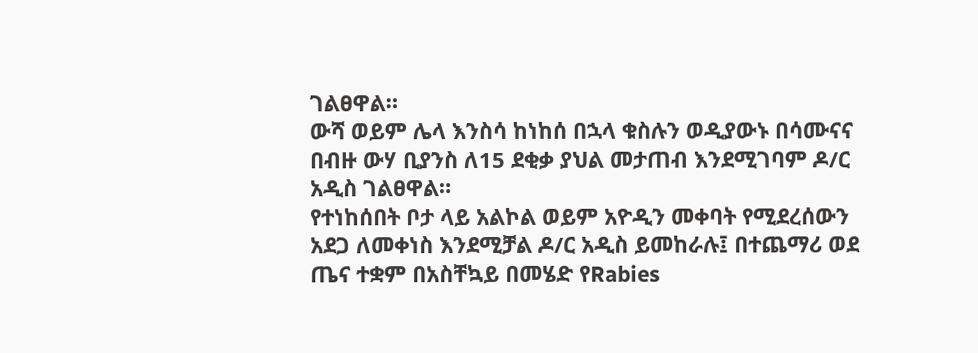ገልፀዋል።
ውሻ ወይም ሌላ እንስሳ ከነከሰ በኋላ ቁስሉን ወዲያውኑ በሳሙናና በብዙ ውሃ ቢያንስ ለ15 ደቂቃ ያህል መታጠብ እንደሚገባም ዶ/ር አዲስ ገልፀዋል።
የተነከሰበት ቦታ ላይ አልኮል ወይም አዮዲን መቀባት የሚደረሰውን አደጋ ለመቀነስ እንደሚቻል ዶ/ር አዲስ ይመከራሉ፤ በተጨማሪ ወደ ጤና ተቋም በአስቸኳይ በመሄድ የRabies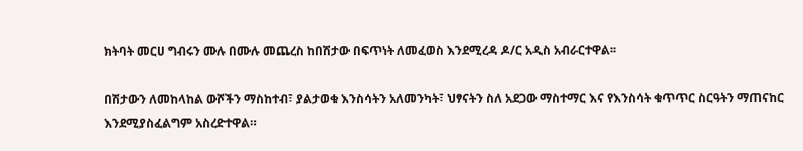ክትባት መርሀ ግብሩን ሙሉ በሙሉ መጨረስ ከበሽታው በፍጥነት ለመፈወስ እንደሚረዳ ዶ/ር አዲስ አብራርተዋል፡፡

በሽታውን ለመከላከል ውሾችን ማስከተብ፣ ያልታወቁ እንስሳትን አለመንካት፣ ህፃናትን ስለ አደጋው ማስተማር እና የእንስሳት ቁጥጥር ስርዓትን ማጠናከር እንደሚያስፈልግም አስረድተዋል።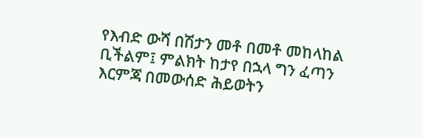የእብድ ውሻ በሽታን መቶ በመቶ መከላከል ቢችልም፤ ምልክት ከታየ በኋላ ግን ፈጣን እርምጃ በመውሰድ ሕይወትን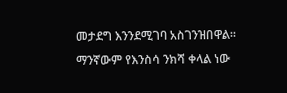መታደግ እንንደሚገባ አስገንዝበዋል።
ማንኛውም የእንስሳ ንክሻ ቀላል ነው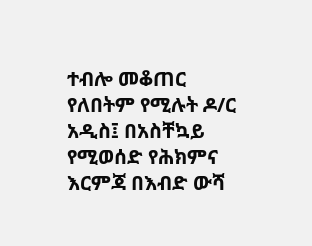ተብሎ መቆጠር የለበትም የሚሉት ዶ/ር አዲስ፤ በአስቸኳይ የሚወሰድ የሕክምና እርምጃ በእብድ ውሻ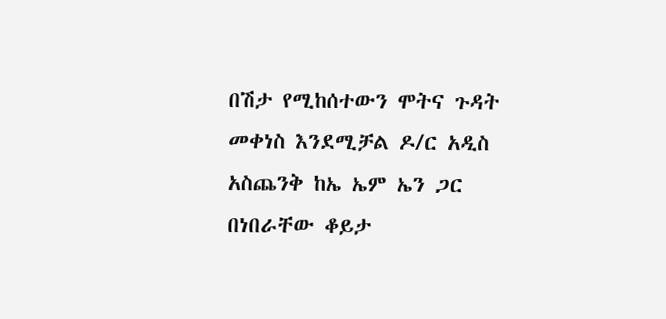በሽታ የሚከሰተውን ሞትና ጉዳት መቀነስ እንደሚቻል ዶ/ር አዲስ አስጨንቅ ከኤ ኤም ኤን ጋር በነበራቸው ቆይታ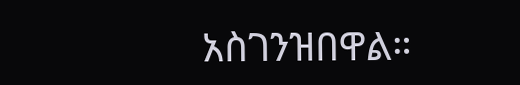አስገንዝበዋል።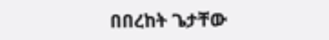በበረከት ጌታቸው